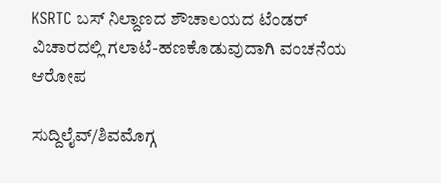KSRTC ಬಸ್ ನಿಲ್ದಾಣದ ಶೌಚಾಲಯದ ಟೆಂಡರ್ ವಿಚಾರದಲ್ಲಿ ಗಲಾಟೆ-ಹಣಕೊಡುವುದಾಗಿ ವಂಚನೆಯ ಆರೋಪ

ಸುದ್ದಿಲೈವ್/ಶಿವಮೊಗ್ಗ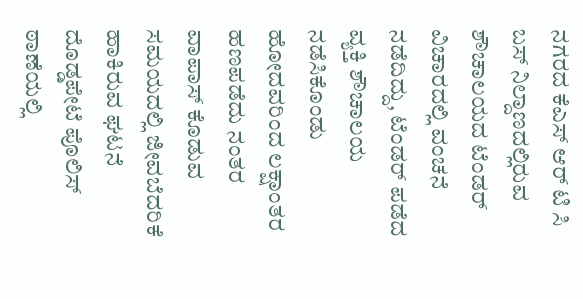ನಗರದ ಕೆಎಸ್ ಆರ್ ಟಿ ಸಿ ಬಸ್ ನಿಲ್ದಾಣದಲ್ಲಿರುವ ಶೌಚಾಲಯದ ಟೆಂಡರ್ ವಿಚಾರದಲ್ಲಿ ವಂಚನೆ ನಡೆದಿದ್ದು, ಟೆಂಡರ್ ಪಡೆದ ವ್ಯಕ್ತಿ ಶೌಚಾಲಯ ನಡೆಸಿಕೊಂಡು ಹೋದವರಿಂದ ಲಕ್ಷಾಂತರ ಹಣಪಡೆದು ನಂತರ ವಾಪಾಸ್ ಕೊಡುವ ಸಮಯದಲ್ಲಿ ಜೀವಬೆದರಿಕೆ ಹಾಕಿರುವ ಘಟನೆ ದೊಡ್ಡಪೇಟೆ ಪೊಲಿಸ್ ಠಾಣೆಯಲ್ಲಿ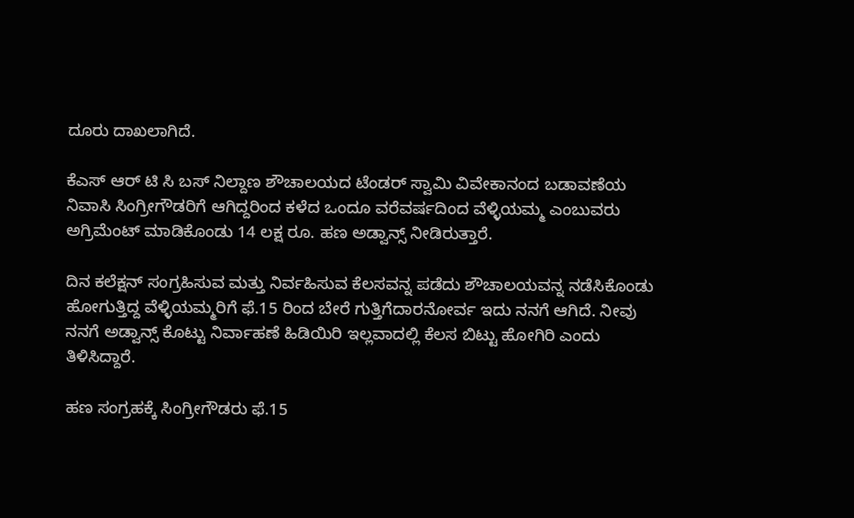ದೂರು ದಾಖಲಾಗಿದೆ.

ಕೆಎಸ್ ಆರ್ ಟಿ ಸಿ ಬಸ್ ನಿಲ್ದಾಣ ಶೌಚಾಲಯದ ಟೆಂಡರ್ ಸ್ವಾಮಿ ವಿವೇಕಾನಂದ ಬಡಾವಣೆಯ ನಿವಾಸಿ ಸಿಂಗ್ರೀಗೌಡರಿಗೆ ಆಗಿದ್ದರಿಂದ ಕಳೆದ ಒಂದೂ ವರೆವರ್ಷದಿಂದ ವೆಳ್ಳಿಯಮ್ಮ ಎಂಬುವರು ಅಗ್ರಿಮೆಂಟ್ ಮಾಡಿಕೊಂಡು 14 ಲಕ್ಷ ರೂ. ಹಣ ಅಡ್ವಾನ್ಸ್ ನೀಡಿರುತ್ತಾರೆ.

ದಿನ ಕಲೆಕ್ಷನ್ ಸಂಗ್ರಹಿಸುವ ಮತ್ತು ನಿರ್ವಹಿಸುವ ಕೆಲಸವನ್ನ ಪಡೆದು ಶೌಚಾಲಯವನ್ನ ನಡೆಸಿಕೊಂಡು ಹೋಗುತ್ತಿದ್ದ ವೆಳ್ಳಿಯಮ್ಮರಿಗೆ ಫೆ.15 ರಿಂದ ಬೇರೆ ಗುತ್ತಿಗೆದಾರನೋರ್ವ ಇದು ನನಗೆ ಆಗಿದೆ. ನೀವು ನನಗೆ ಅಡ್ವಾನ್ಸ್ ಕೊಟ್ಟು ನಿರ್ವಾಹಣೆ ಹಿಡಿಯಿರಿ ಇಲ್ಲವಾದಲ್ಲಿ ಕೆಲಸ ಬಿಟ್ಟು ಹೋಗಿರಿ ಎಂದು ತಿಳಿಸಿದ್ದಾರೆ.

ಹಣ ಸಂಗ್ರಹಕ್ಕೆ ಸಿಂಗ್ರೀಗೌಡರು ಫೆ.15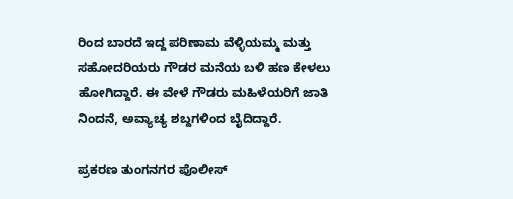ರಿಂದ ಬಾರದೆ ಇದ್ದ ಪರಿಣಾಮ ವೆಳ್ಳಿಯಮ್ಮ ಮತ್ತು ಸಹೋದರಿಯರು ಗೌಡರ ಮನೆಯ ಬಳಿ ಹಣ ಕೇಳಲು ಹೋಗಿದ್ದಾರೆ. ಈ ವೇಳೆ ಗೌಡರು ಮಹಿಳೆಯರಿಗೆ ಜಾತಿ ನಿಂದನೆ, ಅವ್ಯಾಚ್ಯ ಶಬ್ದಗಳಿಂದ ಬೈದಿದ್ದಾರೆ.

ಪ್ರಕರಣ ತುಂಗನಗರ ಪೊಲೀಸ್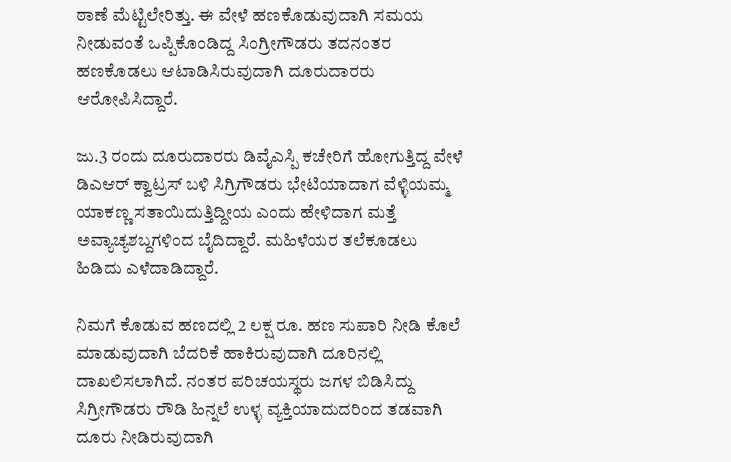ಠಾಣೆ ಮೆಟ್ಟಿಲೇರಿತ್ತು. ಈ ವೇಳೆ ಹಣಕೊಡುವುದಾಗಿ ಸಮಯ ನೀಡುವಂತೆ ಒಪ್ಪಿಕೊಂಡಿದ್ದ ಸಿಂಗ್ರೀಗೌಡರು ತದನಂತರ ಹಣಕೊಡಲು ಆಟಾಡಿಸಿರುವುದಾಗಿ ದೂರುದಾರರು ಆರೋಪಿಸಿದ್ದಾರೆ.

ಜು.3 ರಂದು ದೂರುದಾರರು ಡಿವೈಎಸ್ಪಿ ಕಚೇರಿಗೆ ಹೋಗುತ್ತಿದ್ದ ವೇಳೆ ಡಿಎಆರ್ ಕ್ವಾಟ್ರಸ್ ಬಳಿ ಸಿಗ್ರಿಗೌಡರು ಭೇಟಿಯಾದಾಗ ವೆಳ್ಳಿಯಮ್ಮ ಯಾಕಣ್ಣ ಸತಾಯಿದುತ್ತಿದ್ದೀಯ ಎಂದು ಹೇಳಿದಾಗ ಮತ್ತೆ ಅವ್ಯಾಚ್ಯಶಬ್ದಗಳಿಂದ ಬೈದಿದ್ದಾರೆ. ಮಹಿಳೆಯರ ತಲೆಕೂಡಲು ಹಿಡಿದು ಎಳೆದಾಡಿದ್ದಾರೆ.

ನಿಮಗೆ ಕೊಡುವ ಹಣದಲ್ಲಿ 2 ಲಕ್ಷ ರೂ. ಹಣ ಸುಪಾರಿ ನೀಡಿ ಕೊಲೆ ಮಾಡುವುದಾಗಿ ಬೆದರಿಕೆ ಹಾಕಿರುವುದಾಗಿ ದೂರಿನಲ್ಲಿ ದಾಖಲಿಸಲಾಗಿದೆ. ನಂತರ ಪರಿಚಯಸ್ಥರು ಜಗಳ ಬಿಡಿಸಿದ್ದು ಸಿಗ್ರೀಗೌಡರು ರೌಡಿ ಹಿನ್ನಲೆ ಉಳ್ಳ ವ್ಯಕ್ತಿಯಾದುದರಿಂದ ತಡವಾಗಿ ದೂರು ನೀಡಿರುವುದಾಗಿ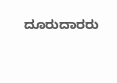ದೂರುದಾರರು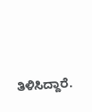ತಿಳಿಸಿದ್ದಾರೆ.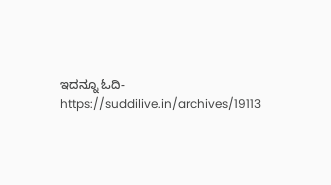ಇದನ್ನೂ ಓದಿ-https://suddilive.in/archives/19113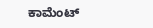ಕಾಮೆಂಟ್‌‌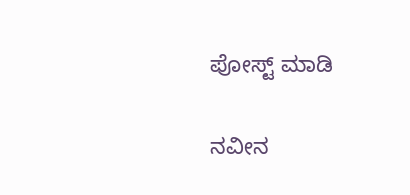ಪೋಸ್ಟ್‌ ಮಾಡಿ

ನವೀನ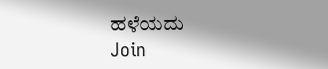ಹಳೆಯದು
Join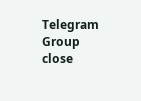Telegram Group
close